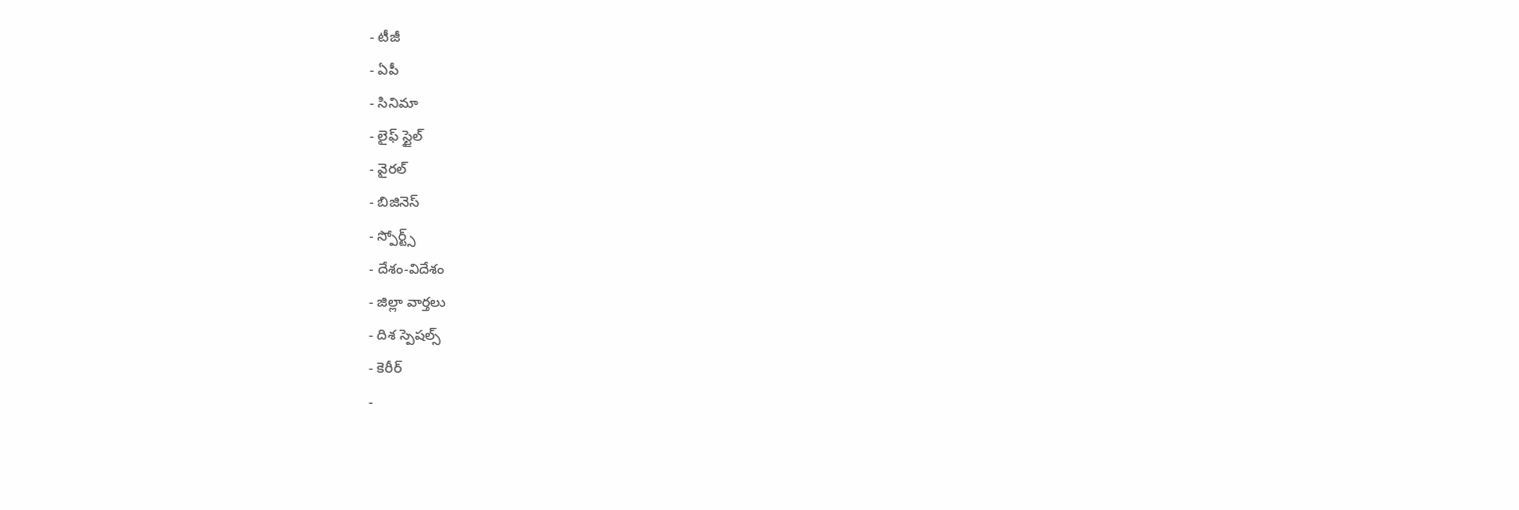- టీజీ
- ఏపీ
- సినిమా
- లైఫ్ స్టైల్
- వైరల్
- బిజినెస్
- స్పోర్ట్స్
- దేశం-విదేశం
- జిల్లా వార్తలు
- దిశ స్పెషల్స్
- కెరీర్
-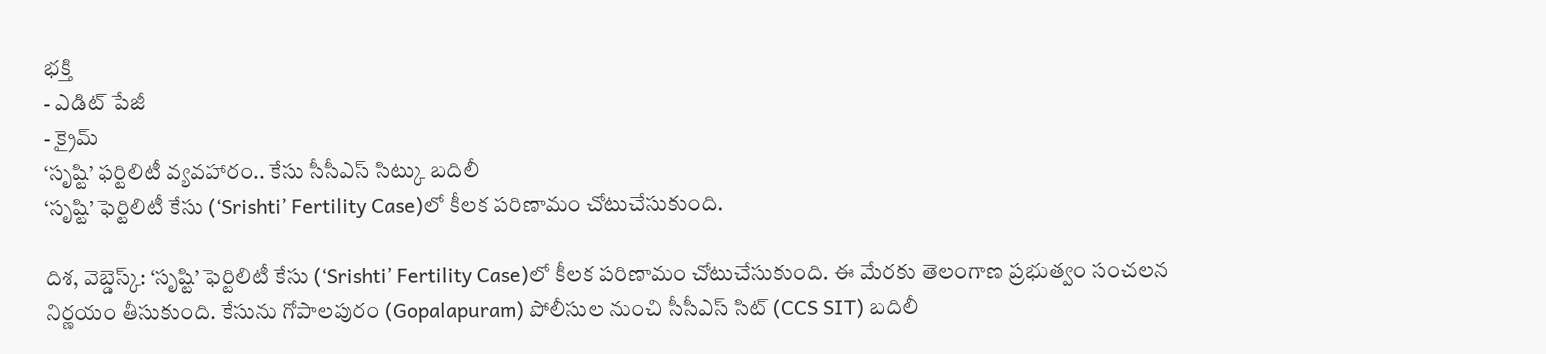భక్తి
- ఎడిట్ పేజీ
- క్రైమ్
‘సృష్టి’ ఫర్టిలిటీ వ్యవహారం.. కేసు సీసీఎస్ సిట్కు బదిలీ
‘సృష్టి’ ఫెర్టిలిటీ కేసు (‘Srishti’ Fertility Case)లో కీలక పరిణామం చోటుచేసుకుంది.

దిశ, వెబ్డెస్క్: ‘సృష్టి’ ఫెర్టిలిటీ కేసు (‘Srishti’ Fertility Case)లో కీలక పరిణామం చోటుచేసుకుంది. ఈ మేరకు తెలంగాణ ప్రభుత్వం సంచలన నిర్ణయం తీసుకుంది. కేసును గోపాలపురం (Gopalapuram) పోలీసుల నుంచి సీసీఎస్ సిట్ (CCS SIT) బదిలీ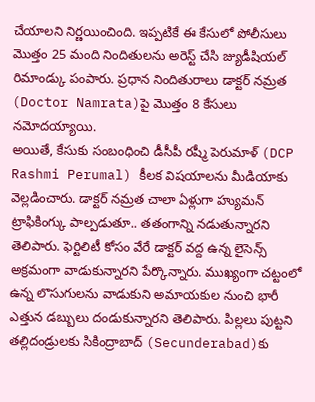చేయాలని నిర్ణయించింది. ఇప్పటికే ఈ కేసులో పోలీసులు మొత్తం 25 మంది నిందితులను అరెస్ట్ చేసి జ్యుడీషియల్ రిమాండ్కు పంపారు. ప్రధాన నిందితురాలు డాక్టర్ నమ్రత (Doctor Namrata)పై మొత్తం 8 కేసులు నమోదయ్యాయి.
అయితే, కేసుకు సంబంధించి డీసీపీ రష్మీ పెరుమాళ్ (DCP Rashmi Perumal) కీలక విషయాలను మీడియాకు వెల్లడించారు. డాక్టర్ నమ్రత చాలా ఏళ్లుగా హ్యుమన్ ట్రాఫికింగ్కు పాల్పడుతూ.. తతంగాన్ని నడుతున్నారని తెలిపారు. ఫెర్టిలిటీ కోసం వేరే డాక్టర్ వద్ద ఉన్న లైసెన్స్ అక్రమంగా వాడుకున్నారని పేర్కొన్నారు. ముఖ్యంగా చట్టంలో ఉన్న లొసుగులను వాడుకుని అమాయకుల నుంచి భారీ ఎత్తున డబ్బులు దండుకున్నారని తెలిపారు. పిల్లలు పుట్టని తల్లిదండ్రులకు సికింద్రాబాద్ (Secunderabad)కు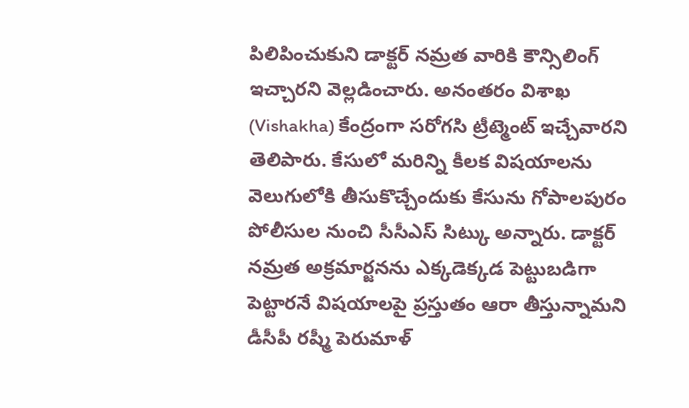పిలిపించుకుని డాక్టర్ నమ్రత వారికి కౌన్సిలింగ్ ఇచ్చారని వెల్లడించారు. అనంతరం విశాఖ (Vishakha) కేంద్రంగా సరోగసి ట్రీట్మెంట్ ఇచ్చేవారని తెలిపారు. కేసులో మరిన్ని కీలక విషయాలను వెలుగులోకి తీసుకొచ్చేందుకు కేసును గోపాలపురం పోలీసుల నుంచి సీసీఎస్ సిట్కు అన్నారు. డాక్టర్ నమ్రత అక్రమార్జనను ఎక్కడెక్కడ పెట్టుబడిగా పెట్టారనే విషయాలపై ప్రస్తుతం ఆరా తీస్తున్నామని డీసీపీ రష్మీ పెరుమాళ్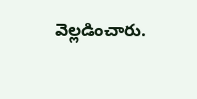వెల్లడించారు.